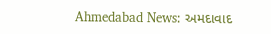Ahmedabad News: અમદાવાદ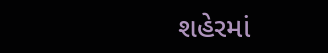શહેરમાં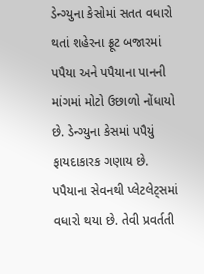ડેન્ગ્યુના કેસોમાં સતત વધારો થતાં શહેરના ફ્રૂટ બજારમાં પપૈયા અને પપૈયાના પાનની માંગમાં મોટો ઉછાળો નોંધાયો છે. ડેન્ગ્યુના કેસમાં પપૈયું ફાયદાકારક ગણાય છે. પપૈયાના સેવનથી પ્લેટલેટ્સમાં વધારો થયા છે. તેવી પ્રવર્તતી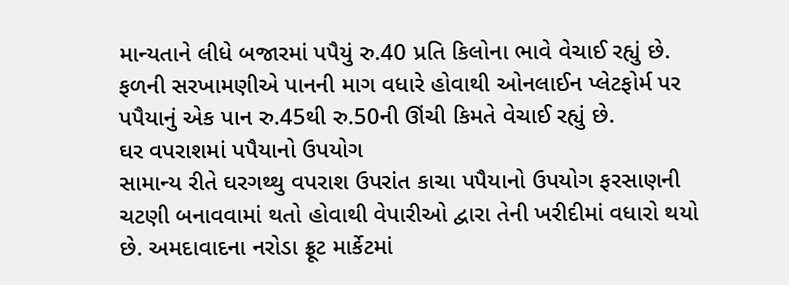માન્યતાને લીધે બજારમાં પપૈયું રુ.40 પ્રતિ કિલોના ભાવે વેચાઈ રહ્યું છે. ફળની સરખામણીએ પાનની માગ વધારે હોવાથી ઓનલાઈન પ્લેટફોર્મ પર પપૈયાનું એક પાન રુ.45થી રુ.50ની ઊંચી કિમતે વેચાઈ રહ્યું છે.
ઘર વપરાશમાં પપૈયાનો ઉપયોગ
સામાન્ય રીતે ઘરગથ્થુ વપરાશ ઉપરાંત કાચા પપૈયાનો ઉપયોગ ફરસાણની ચટણી બનાવવામાં થતો હોવાથી વેપારીઓ દ્વારા તેની ખરીદીમાં વધારો થયો છે. અમદાવાદના નરોડા ફ્રૂટ માર્કેટમાં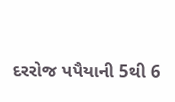દરરોજ પપૈયાની 5થી 6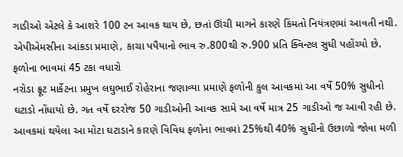ગાડીઓ એટલે કે આશરે 100 ટન આવક થાય છે, છતાં ઊંચી માગને કારણે કિંમતો નિયંત્રણમાં આવતી નથી. એપીએમસીના આંકડા પ્રમાણે, કાચા પપૈયાનો ભાવ રુ.800થી રુ.900 પ્રતિ ક્વિન્ટલ સુધી પહોંચ્યો છે.
ફળોના ભાવમાં 45 ટકા વધારો
નરોડા ફ્રૂટ માર્કેટના પ્રમુખ લઘુભાઈ રોહેરાના જણાવ્યા પ્રમાણે ફળોની કુલ આવકમાં આ વર્ષે 50% સુધીનો ઘટાડો નોંધાયો છે. ગત વર્ષે દરરોજ 50 ગાડીઓની આવક સામે આ વર્ષે માત્ર 25 ગાડીઓ જ આવી રહી છે. આવકમાં થયેલા આ મોટા ઘટાડાને કારણે વિવિધ ફળોના ભાવમાં 25%થી 40% સુધીનો ઉછાળો જોવા મળી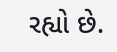રહ્યો છે.